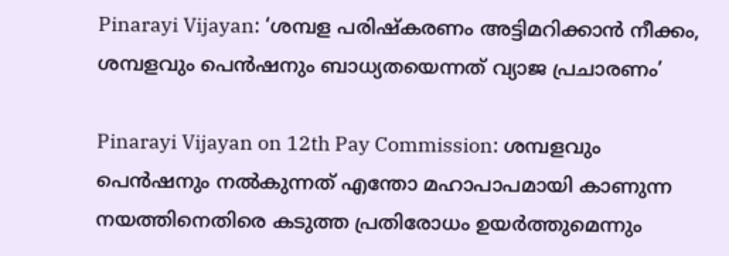Pinarayi Vijayan: ‘ശമ്പള പരിഷ്കരണം അട്ടിമറിക്കാൻ നീക്കം, ശമ്പളവും പെൻഷനും ബാധ്യതയെന്നത് വ്യാജ പ്രചാരണം’

Pinarayi Vijayan on 12th Pay Commission: ശമ്പളവും പെൻഷനും നൽകുന്നത് എന്തോ മഹാപാപമായി കാണുന്ന നയത്തിനെതിരെ കടുത്ത പ്രതിരോധം ഉയർത്തുമെന്നും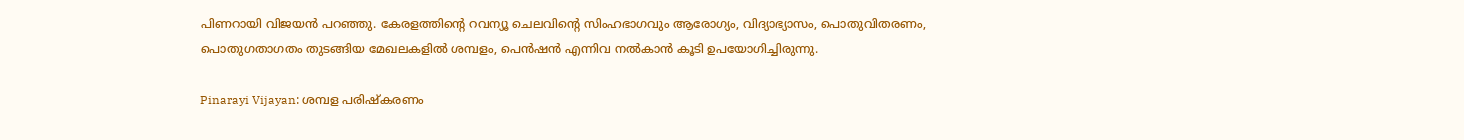പിണറായി വിജയൻ പറഞ്ഞു. കേരളത്തിന്റെ റവന്യൂ ചെലവിന്റെ സിംഹഭാഗവും ആരോഗ്യം, വിദ്യാഭ്യാസം, പൊതുവിതരണം, പൊതുഗതാഗതം തുടങ്ങിയ മേഖലകളിൽ ശമ്പളം, പെൻഷൻ എന്നിവ നൽകാൻ കൂടി ഉപയോഗിച്ചിരുന്നു.

Pinarayi Vijayan: ശമ്പള പരിഷ്കരണം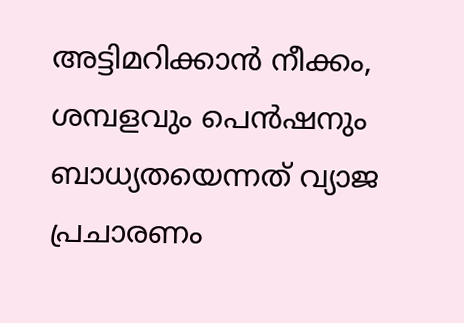അട്ടിമറിക്കാൻ നീക്കം, ശമ്പളവും പെൻഷനും ബാധ്യതയെന്നത് വ്യാജ പ്രചാരണം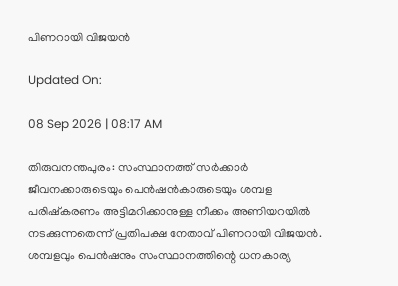പിണറായി വിജയൻ

Updated On:

08 Sep 2026 | 08:17 AM

തിരുവനന്തപുരം: സംസ്ഥാനത്ത് സർക്കാർ ജീവനക്കാരുടെയും പെൻഷൻകാരുടെയും ശമ്പള പരിഷ്കരണം അട്ടിമറിക്കാനുള്ള നീക്കം അണിയറയിൽ നടക്കുന്നതെന്ന് പ്രതിപക്ഷ നേതാവ് പിണറായി വിജയൻ. ശമ്പളവും പെൻഷനും സംസ്ഥാനത്തിന്റെ ധനകാര്യ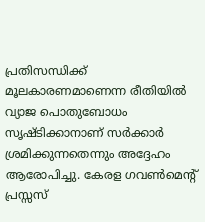പ്രതിസന്ധിക്ക് മൂലകാരണമാണെന്ന രീതിയിൽ വ്യാജ പൊതുബോധം സൃഷ്ടിക്കാനാണ് സർക്കാർ ശ്രമിക്കുന്നതെന്നും അദ്ദേഹം ആരോപിച്ചു. കേരള ഗവൺമെന്റ് പ്രസ്സസ്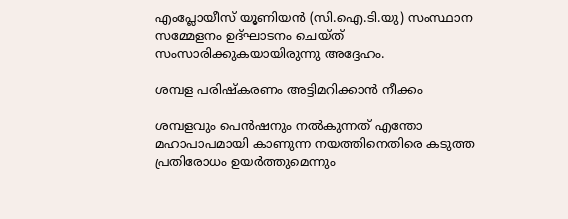എംപ്ലോയീസ് യൂണിയൻ (സി.ഐ.ടി.യു) സംസ്ഥാന സമ്മേളനം ഉദ്ഘാടനം ചെയ്ത് സംസാരിക്കുകയായിരുന്നു അദ്ദേഹം.

ശമ്പള പരിഷ്കരണം അട്ടിമറിക്കാൻ നീക്കം

ശമ്പളവും പെൻഷനും നൽകുന്നത് എന്തോ മഹാപാപമായി കാണുന്ന നയത്തിനെതിരെ കടുത്ത പ്രതിരോധം ഉയർത്തുമെന്നും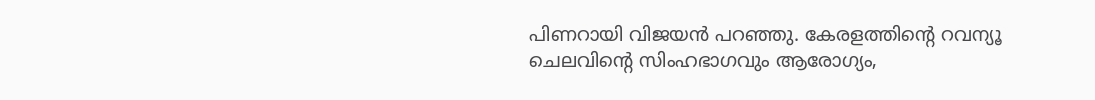പിണറായി വിജയൻ പറഞ്ഞു. കേരളത്തിന്റെ റവന്യൂ ചെലവിന്റെ സിംഹഭാഗവും ആരോഗ്യം,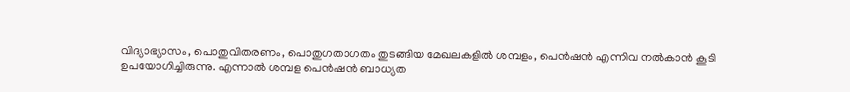വിദ്യാഭ്യാസം, പൊതുവിതരണം, പൊതുഗതാഗതം തുടങ്ങിയ മേഖലകളിൽ ശമ്പളം, പെൻഷൻ എന്നിവ നൽകാൻ കൂടി ഉപയോഗിച്ചിരുന്നു. എന്നാൽ ശമ്പള പെൻഷൻ ബാധ്യത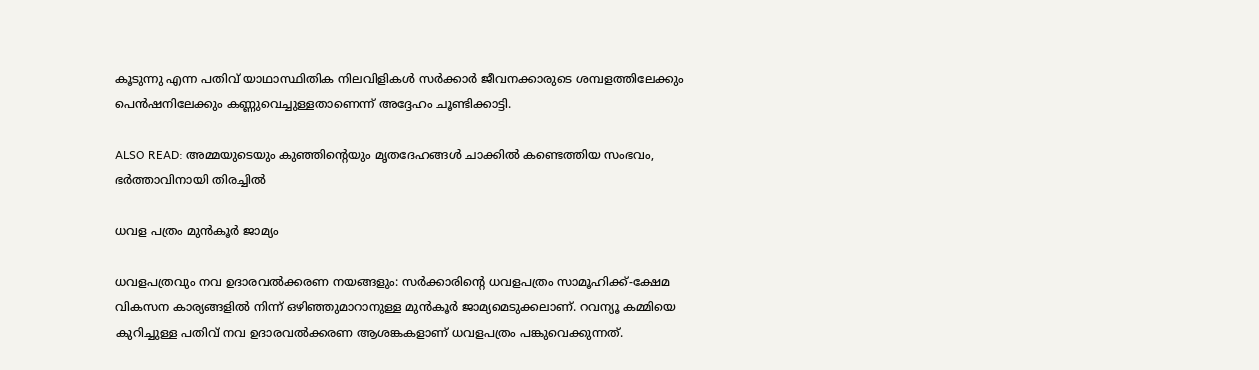കൂടുന്നു എന്ന പതിവ് യാഥാസ്ഥിതിക നിലവിളികൾ സർക്കാർ ജീവനക്കാരുടെ ശമ്പളത്തിലേക്കും പെൻഷനിലേക്കും കണ്ണുവെച്ചുള്ളതാണെന്ന് അദ്ദേഹം ചൂണ്ടിക്കാട്ടി.

ALSO READ: അമ്മയുടെയും കുഞ്ഞിന്റെയും മൃതദേഹങ്ങൾ ചാക്കിൽ കണ്ടെത്തിയ സംഭവം, ഭർത്താവിനായി തിരച്ചിൽ

ധവള പത്രം മുൻകൂർ ജാമ്യം

ധവളപത്രവും നവ ഉദാരവൽക്കരണ നയങ്ങളും: സർക്കാരിന്റെ ധവളപത്രം സാമൂഹിക്ക്-ക്ഷേമ വികസന കാര്യങ്ങളിൽ നിന്ന് ഒഴിഞ്ഞുമാറാനുള്ള മുൻകൂർ ജാമ്യമെടുക്കലാണ്. റവന്യൂ കമ്മിയെ കുറിച്ചുള്ള പതിവ് നവ ഉദാരവൽക്കരണ ആശങ്കകളാണ് ധവളപത്രം പങ്കുവെക്കുന്നത്.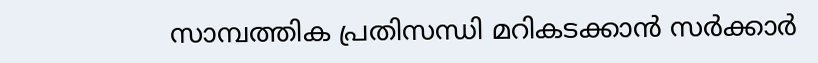സാമ്പത്തിക പ്രതിസന്ധി മറികടക്കാൻ സർക്കാർ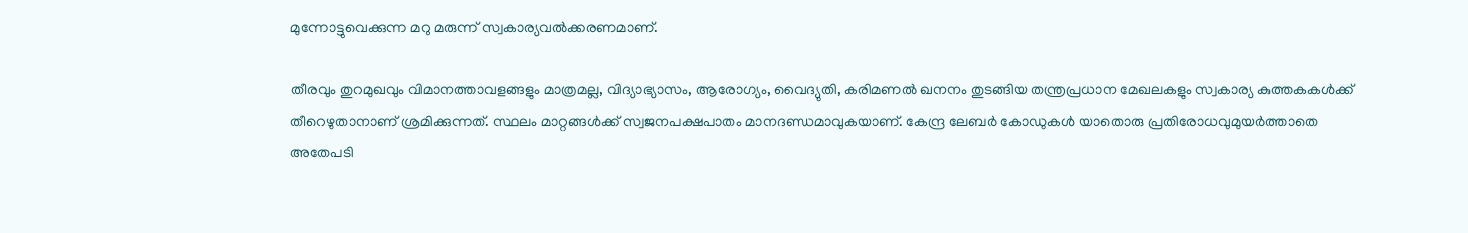മുന്നോട്ടുവെക്കുന്ന മറു മരുന്ന് സ്വകാര്യവൽക്കരണമാണ്.

തീരവും തുറമുഖവും വിമാനത്താവളങ്ങളും മാത്രമല്ല, വിദ്യാഭ്യാസം, ആരോഗ്യം, വൈദ്യുതി, കരിമണൽ ഖനനം തുടങ്ങിയ തന്ത്രപ്രധാന മേഖലകളും സ്വകാര്യ കുത്തകകൾക്ക് തീറെഴുതാനാണ് ശ്രമിക്കുന്നത്. സ്ഥലം മാറ്റങ്ങൾക്ക് സ്വജനപക്ഷപാതം മാനദണ്ഡമാവുകയാണ്. കേന്ദ്ര ലേബർ കോഡുകൾ യാതൊരു പ്രതിരോധവുമുയർത്താതെ അതേപടി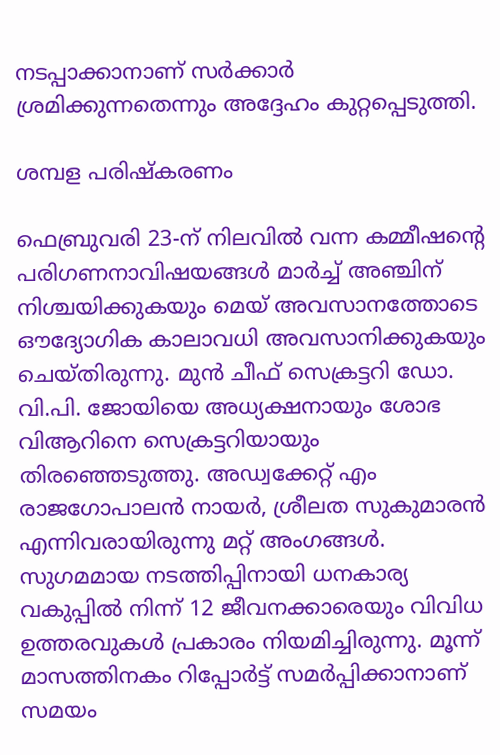നടപ്പാക്കാനാണ് സർക്കാർ ശ്രമിക്കുന്നതെന്നും അദ്ദേഹം കുറ്റപ്പെടുത്തി.

ശമ്പള പരിഷ്കരണം

ഫെബ്രുവരി 23-ന് നിലവിൽ വന്ന കമ്മീഷന്റെ പരിഗണനാവിഷയങ്ങൾ മാർച്ച് അഞ്ചിന് നിശ്ചയിക്കുകയും മെയ് അവസാനത്തോടെ ഔദ്യോഗിക കാലാവധി അവസാനിക്കുകയും ചെയ്തിരുന്നു. മുൻ ചീഫ് സെക്രട്ടറി ഡോ. വി.പി. ജോയിയെ അധ്യക്ഷനായും ശോഭ വിആറിനെ സെക്രട്ടറിയായും തിരഞ്ഞെടുത്തു. അഡ്വക്കേറ്റ് എം രാജഗോപാലൻ നായർ, ശ്രീലത സുകുമാരൻ എന്നിവരായിരുന്നു മറ്റ് അംഗങ്ങൾ. സുഗമമായ നടത്തിപ്പിനായി ധനകാര്യ വകുപ്പിൽ നിന്ന് 12 ജീവനക്കാരെയും വിവിധ ഉത്തരവുകൾ പ്രകാരം നിയമിച്ചിരുന്നു. മൂന്ന് മാസത്തിനകം റിപ്പോർട്ട് സമർപ്പിക്കാനാണ് സമയം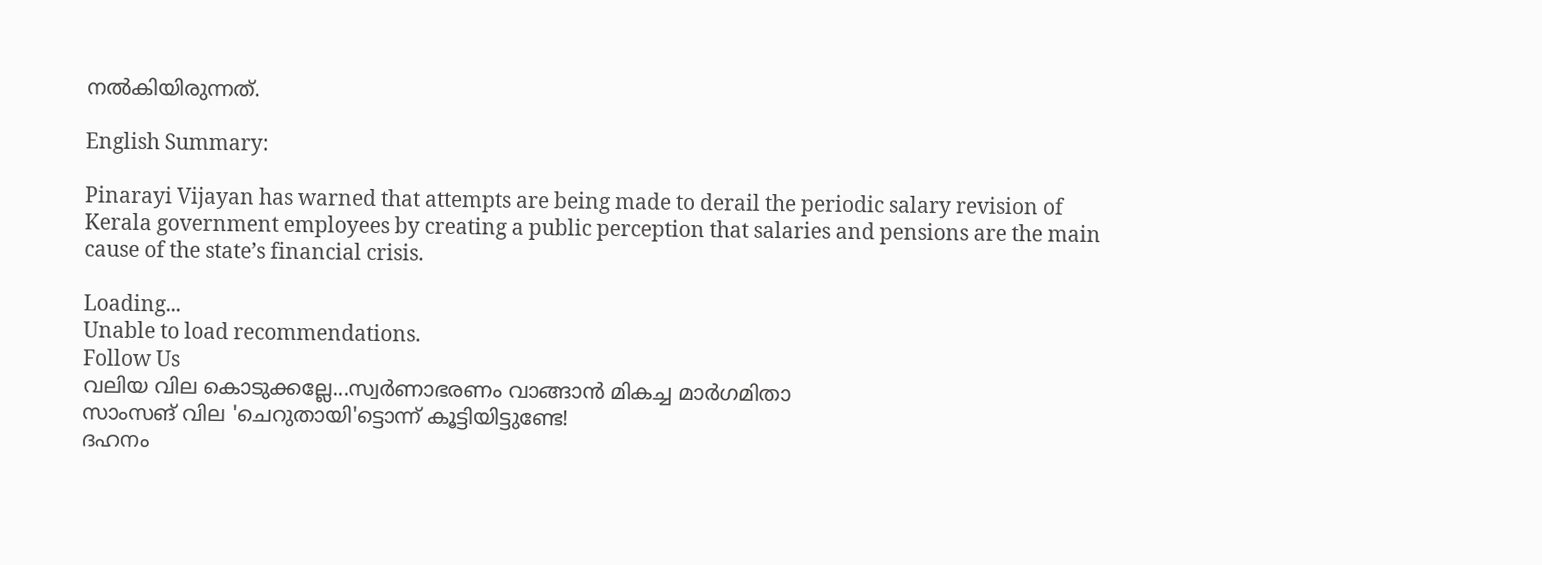നൽകിയിരുന്നത്.

English Summary:

Pinarayi Vijayan has warned that attempts are being made to derail the periodic salary revision of Kerala government employees by creating a public perception that salaries and pensions are the main cause of the state’s financial crisis.

Loading...
Unable to load recommendations.
Follow Us
വലിയ വില കൊടുക്കല്ലേ...സ്വര്‍ണാഭരണം വാങ്ങാന്‍ മികച്ച മാര്‍ഗമിതാ
സാംസങ് വില 'ചെറുതായി'ട്ടൊന്ന് കൂട്ടിയിട്ടുണ്ടേ!
ദഹനം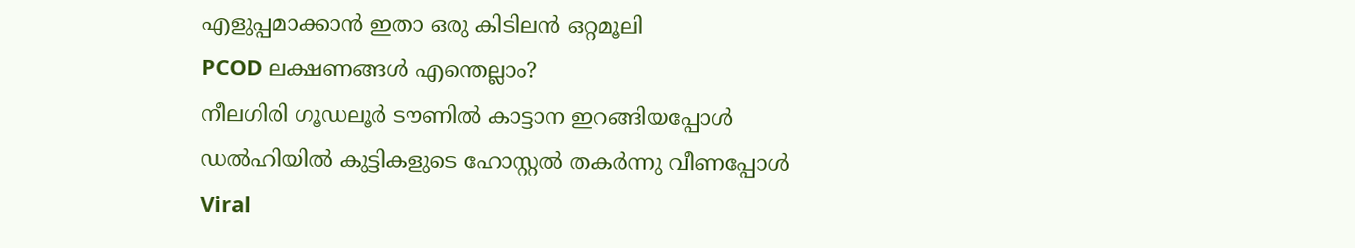എളുപ്പമാക്കാൻ ഇതാ ഒരു കിടിലൻ ഒറ്റമൂലി
PCOD ലക്ഷണങ്ങൾ എന്തെല്ലാം?
നീലഗിരി ഗൂഡലൂർ ടൗണിൽ കാട്ടാന ഇറങ്ങിയപ്പോൾ
ഡൽഹിയിൽ കുട്ടികളുടെ ഹോസ്റ്റൽ തകർന്നു വീണപ്പോൾ
Viral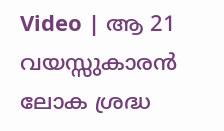Video | ആ 21 വയസ്സുകാരൻ ലോക ശ്രദ്ധ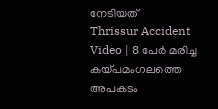നേടിയത്
Thrissur Accident Video | 8 പേർ മരിച്ച കയ്പമംഗലത്തെ അപകടം